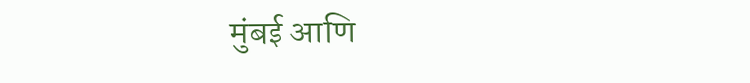मुंबई आणि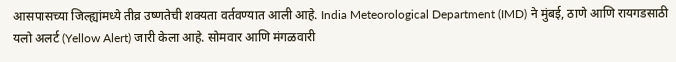आसपासच्या जिल्ह्यांमध्ये तीव्र उष्णतेची शक्यता वर्तवण्यात आली आहे. India Meteorological Department (IMD) ने मुंबई, ठाणे आणि रायगडसाठी यलो अलर्ट (Yellow Alert) जारी केला आहे. सोमवार आणि मंगळवारी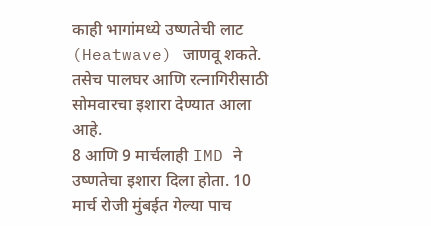काही भागांमध्ये उष्णतेची लाट (Heatwave) जाणवू शकते. तसेच पालघर आणि रत्नागिरीसाठी सोमवारचा इशारा देण्यात आला आहे.
8 आणि 9 मार्चलाही IMD ने उष्णतेचा इशारा दिला होता. 10 मार्च रोजी मुंबईत गेल्या पाच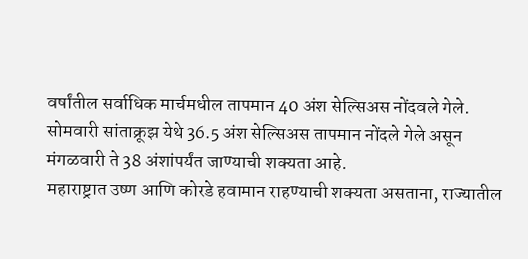वर्षांतील सर्वाधिक मार्चमधील तापमान 40 अंश सेल्सिअस नोंदवले गेले. सोमवारी सांताक्रूझ येथे 36.5 अंश सेल्सिअस तापमान नोंदले गेले असून मंगळवारी ते 38 अंशांपर्यंत जाण्याची शक्यता आहे.
महाराष्ट्रात उष्ण आणि कोरडे हवामान राहण्याची शक्यता असताना, राज्यातील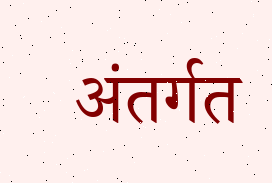अंतर्गत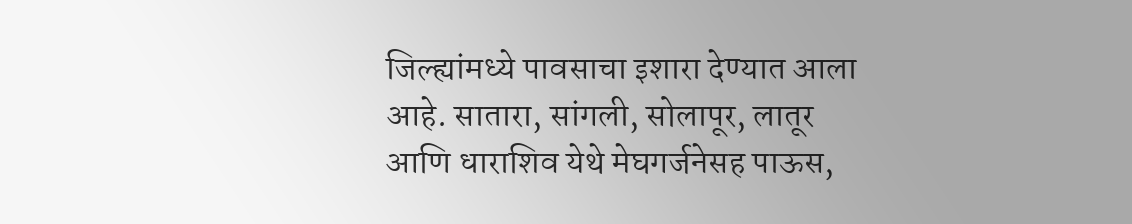जिल्ह्यांमध्ये पावसाचा इशारा देण्यात आला आहे. सातारा, सांगली, सोलापूर, लातूर आणि धाराशिव येथे मेघगर्जनेसह पाऊस,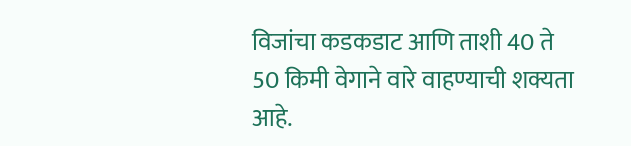विजांचा कडकडाट आणि ताशी 40 ते 50 किमी वेगाने वारे वाहण्याची शक्यता आहे.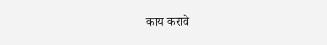काय करावे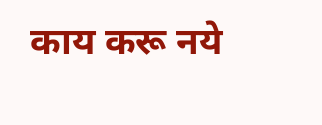काय करू नये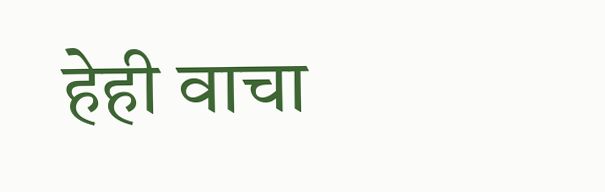हेही वाचा